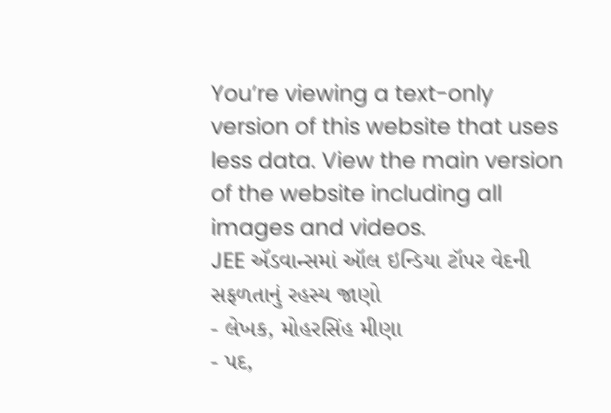You’re viewing a text-only version of this website that uses less data. View the main version of the website including all images and videos.
JEE ઍડવાન્સમાં ઑલ ઇન્ડિયા ટૉપર વેદની સફળતાનું રહસ્ય જાણો
- લેખક, મોહરસિંહ મીણા
- પદ,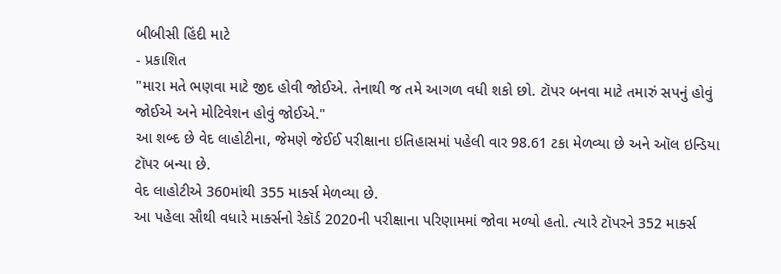બીબીસી હિંદી માટે
- પ્રકાશિત
"મારા મતે ભણવા માટે જીદ હોવી જોઈએ. તેનાથી જ તમે આગળ વધી શકો છો. ટૉપર બનવા માટે તમારું સપનું હોવું જોઈએ અને મોટિવેશન હોવું જોઈએ."
આ શબ્દ છે વેદ લાહોટીના, જેમણે જેઈઈ પરીક્ષાના ઇતિહાસમાં પહેલી વાર 98.61 ટકા મેળવ્યા છે અને ઑલ ઇન્ડિયા ટૉપર બન્યા છે.
વેદ લાહોટીએ 360માંથી 355 માર્ક્સ મેળવ્યા છે.
આ પહેલા સૌથી વધારે માર્ક્સનો રેકૉર્ડ 2020ની પરીક્ષાના પરિણામમાં જોવા મળ્યો હતો. ત્યારે ટૉપરને 352 માર્ક્સ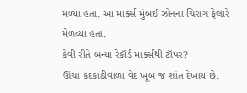મળ્યા હતા. આ માર્ક્સ મુંબઈ ઝોનના ચિરાગ ફેલારે મેળવ્યા હતા.
કેવી રીતે બન્યા રેકૉર્ડ માર્ક્સથી ટૉપર?
ઊંચા કદકાઠીવાળા વેદ ખૂબ જ શાંત દેખાય છે.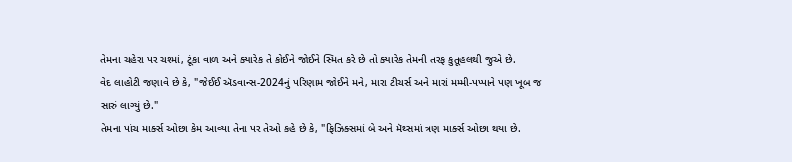તેમના ચહેરા પર ચશ્માં, ટૂંકા વાળ અને ક્યારેક તે કોઈને જોઈને સ્મિત કરે છે તો ક્યારેક તેમની તરફ કુતૂહલથી જુએ છે.
વેદ લાહોટી જણાવે છે કે, "જેઈઈ ઍડવાન્સ-2024નું પરિણામ જોઈને મને, મારા ટીચર્સ અને મારાં મમ્મી-પપ્પાને પણ ખૂબ જ સારું લાગ્યું છે."
તેમના પાંચ માર્ક્સ ઓછા કેમ આવ્યા તેના પર તેઓ કહે છે કે, "ફિઝિક્સમાં બે અને મૅથ્સમાં ત્રણ માર્ક્સ ઓછા થયા છે.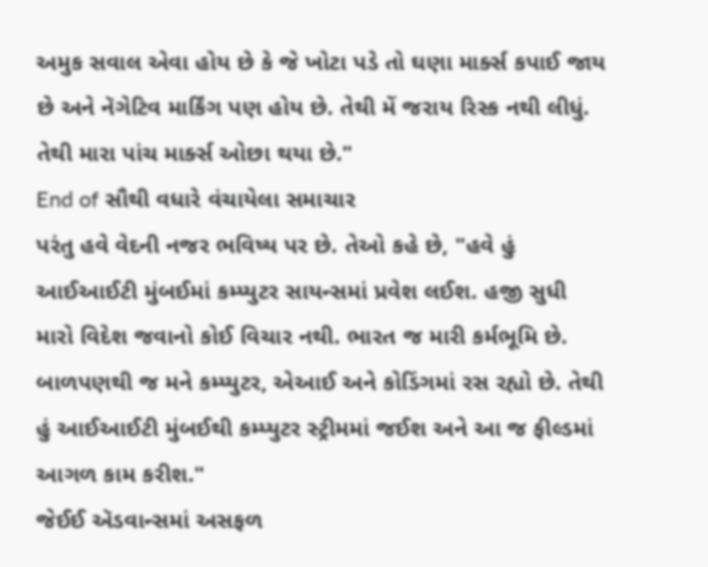અમુક સવાલ એવા હોય છે કે જે ખોટા પડે તો ઘણા માર્ક્સ કપાઈ જાય છે અને નૅગેટિવ માર્કિંગ પણ હોય છે. તેથી મેં જરાય રિસ્ક નથી લીધું. તેથી મારા પાંચ માર્ક્સ ઓછા થયા છે."
End of સૌથી વધારે વંચાયેલા સમાચાર
પરંતુ હવે વેદની નજર ભવિષ્ય પર છે. તેઓ કહે છે, "હવે હું આઈઆઈટી મુંબઈમાં કમ્પ્યુટર સાયન્સમાં પ્રવેશ લઈશ. હજી સુધી મારો વિદેશ જવાનો કોઈ વિચાર નથી. ભારત જ મારી કર્મભૂમિ છે. બાળપણથી જ મને કમ્પ્યુટર, એઆઈ અને કોડિંગમાં રસ રહ્યો છે. તેથી હું આઈઆઈટી મુંબઈથી કમ્પ્યુટર સ્ટ્રીમમાં જઈશ અને આ જ ફીલ્ડમાં આગળ કામ કરીશ."
જેઈઈ ઍડવાન્સમાં અસફળ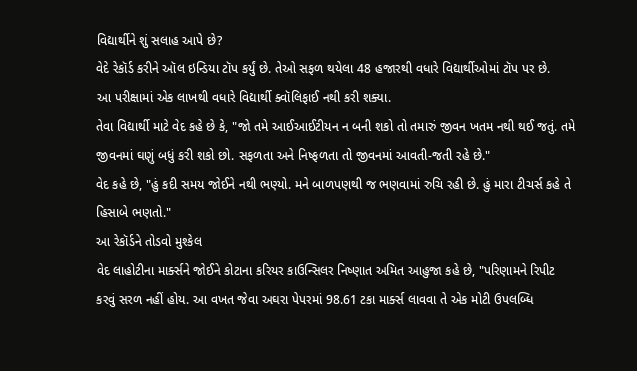વિદ્યાર્થીને શું સલાહ આપે છે?
વેદે રેકૉર્ડ કરીને ઑલ ઇન્ડિયા ટૉપ કર્યું છે. તેઓ સફળ થયેલા 48 હજારથી વધારે વિદ્યાર્થીઓમાં ટૉપ પર છે.
આ પરીક્ષામાં એક લાખથી વધારે વિદ્યાર્થી ક્વૉલિફાઈ નથી કરી શક્યા.
તેવા વિદ્યાર્થી માટે વેદ કહે છે કે, "જો તમે આઈઆઈટીયન ન બની શકો તો તમારું જીવન ખતમ નથી થઈ જતું. તમે જીવનમાં ઘણું બધું કરી શકો છો. સફળતા અને નિષ્ફળતા તો જીવનમાં આવતી-જતી રહે છે."
વેદ કહે છે, "હું કદી સમય જોઈને નથી ભણ્યો. મને બાળપણથી જ ભણવામાં રુચિ રહી છે. હું મારા ટીચર્સ કહે તે હિસાબે ભણતો."
આ રેકૉર્ડને તોડવો મુશ્કેલ
વેદ લાહોટીના માર્ક્સને જોઈને કોટાના કરિયર કાઉન્સિલર નિષ્ણાત અમિત આહુજા કહે છે, "પરિણામને રિપીટ કરવું સરળ નહીં હોય. આ વખત જેવા અઘરા પેપરમાં 98.61 ટકા માર્ક્સ લાવવા તે એક મોટી ઉપલબ્ધિ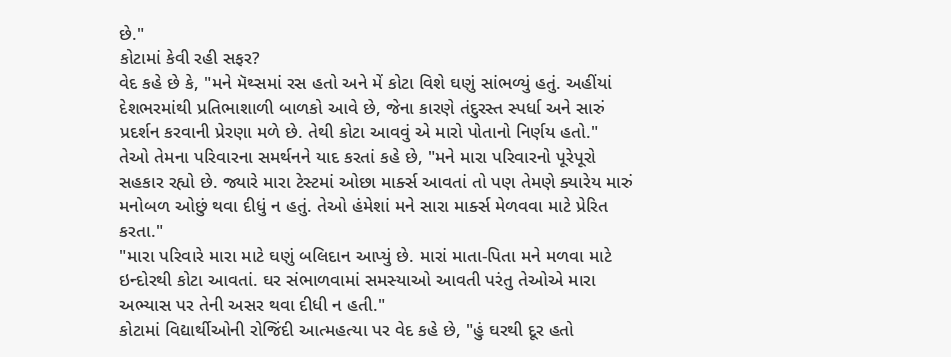છે."
કોટામાં કેવી રહી સફર?
વેદ કહે છે કે, "મને મૅથ્સમાં રસ હતો અને મેં કોટા વિશે ઘણું સાંભળ્યું હતું. અહીંયાં દેશભરમાંથી પ્રતિભાશાળી બાળકો આવે છે, જેના કારણે તંદુરસ્ત સ્પર્ધા અને સારું પ્રદર્શન કરવાની પ્રેરણા મળે છે. તેથી કોટા આવવું એ મારો પોતાનો નિર્ણય હતો."
તેઓ તેમના પરિવારના સમર્થનને યાદ કરતાં કહે છે, "મને મારા પરિવારનો પૂરેપૂરો સહકાર રહ્યો છે. જ્યારે મારા ટેસ્ટમાં ઓછા માર્ક્સ આવતાં તો પણ તેમણે ક્યારેય મારું મનોબળ ઓછું થવા દીધું ન હતું. તેઓ હંમેશાં મને સારા માર્ક્સ મેળવવા માટે પ્રેરિત કરતા."
"મારા પરિવારે મારા માટે ઘણું બલિદાન આપ્યું છે. મારાં માતા-પિતા મને મળવા માટે ઇન્દોરથી કોટા આવતાં. ઘર સંભાળવામાં સમસ્યાઓ આવતી પરંતુ તેઓએ મારા અભ્યાસ પર તેની અસર થવા દીધી ન હતી."
કોટામાં વિદ્યાર્થીઓની રોજિંદી આત્મહત્યા પર વેદ કહે છે, "હું ઘરથી દૂર હતો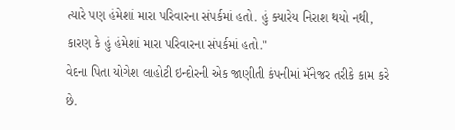ત્યારે પણ હંમેશાં મારા પરિવારના સંપર્કમાં હતો. હું ક્યારેય નિરાશ થયો નથી, કારણ કે હું હંમેશાં મારા પરિવારના સંપર્કમાં હતો."
વેદના પિતા યોગેશ લાહોટી ઇન્દોરની એક જાણીતી કંપનીમાં મૅનેજર તરીકે કામ કરે છે.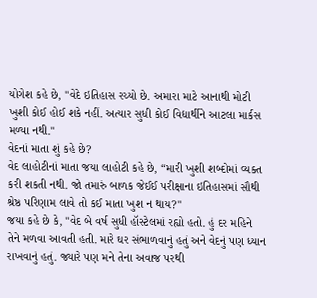યોગેશ કહે છે, "વેદે ઇતિહાસ રચ્યો છે. અમારા માટે આનાથી મોટી ખુશી કોઈ હોઈ શકે નહીં. અત્યાર સુધી કોઈ વિદ્યાર્થીને આટલા માર્કસ મળ્યા નથી."
વેદનાં માતા શું કહે છે?
વેદ લાહોટીનાં માતા જયા લાહોટી કહે છે, “મારી ખુશી શબ્દોમાં વ્યક્ત કરી શકતી નથી. જો તમારું બાળક જેઈઈ પરીક્ષાના ઇતિહાસમાં સૌથી શ્રેષ્ઠ પરિણામ લાવે તો કઈ માતા ખુશ ન થાય?"
જયા કહે છે કે, "વેદ બે વર્ષ સુધી હૉસ્ટેલમાં રહ્યો હતો. હું દર મહિને તેને મળવા આવતી હતી. મારે ઘર સંભાળવાનું હતું અને વેદનું પણ ધ્યાન રાખવાનું હતું. જ્યારે પણ મને તેના અવાજ પરથી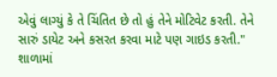એવું લાગ્યું કે તે ચિંતિત છે તો હું તેને મોટિવેટ કરતી. તેને સારું ડાયેટ અને કસરત કરવા માટે પણ ગાઇડ કરતી."
શાળામાં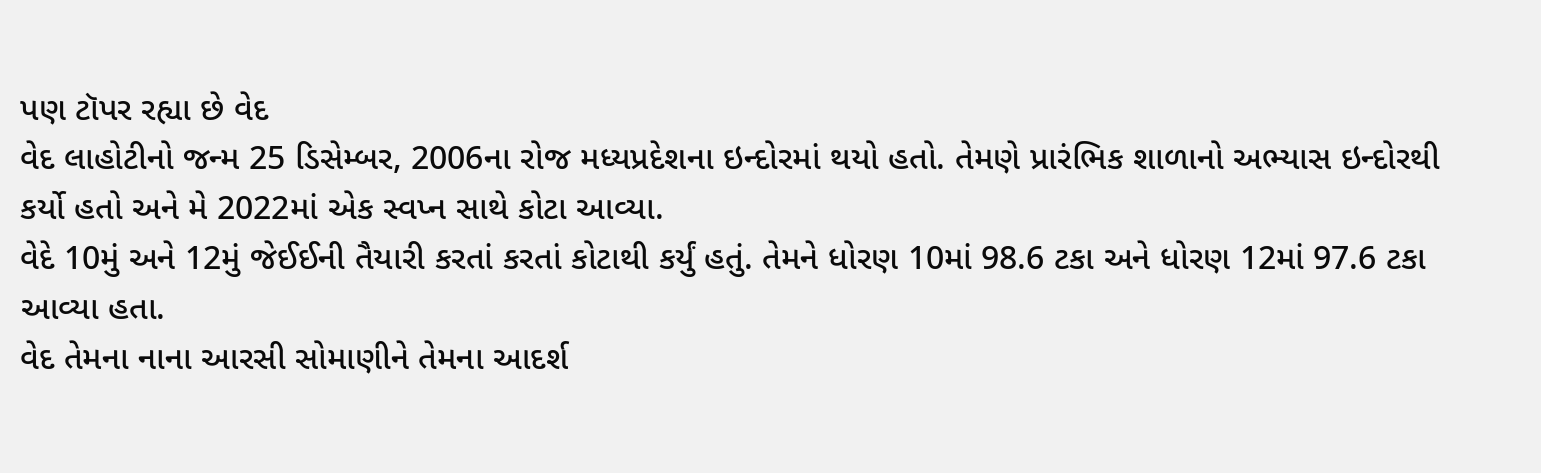પણ ટૉપર રહ્યા છે વેદ
વેદ લાહોટીનો જન્મ 25 ડિસેમ્બર, 2006ના રોજ મધ્યપ્રદેશના ઇન્દોરમાં થયો હતો. તેમણે પ્રારંભિક શાળાનો અભ્યાસ ઇન્દોરથી કર્યો હતો અને મે 2022માં એક સ્વપ્ન સાથે કોટા આવ્યા.
વેદે 10મું અને 12મું જેઈઈની તૈયારી કરતાં કરતાં કોટાથી કર્યું હતું. તેમને ધોરણ 10માં 98.6 ટકા અને ધોરણ 12માં 97.6 ટકા આવ્યા હતા.
વેદ તેમના નાના આરસી સોમાણીને તેમના આદર્શ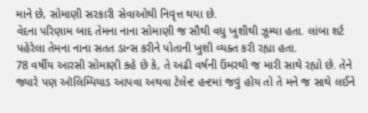માને છે, સોમાણી સરકારી સેવાઓથી નિવૃત્ત થયા છે.
વેદના પરિણામ બાદ તેમના નાના સોમાણી જ સૌથી વધુ ખુશીથી ઝૂમ્યા હતા. લાંબા શર્ટ પહેરેલા તેમના નાના સતત ડાન્સ કરીને પોતાની ખુશી વ્યક્ત કરી રહ્યા હતા.
78 વર્ષીય આરસી સોમાણી કહે છે કે, તે અઢી વર્ષની ઉંમરથી જ મારી સાથે રહ્યો છે. તેને જ્યારે પણ ઑલિમ્પિયાડ આપવા અથવા ટેલેન્ટ હન્ટમાં જવું હોય તો તે મને જ સાથે લઈને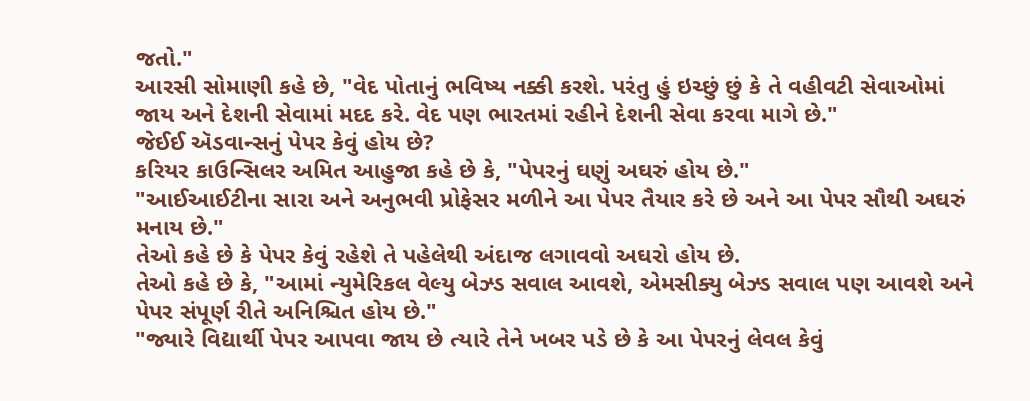જતો."
આરસી સોમાણી કહે છે, "વેદ પોતાનું ભવિષ્ય નક્કી કરશે. પરંતુ હું ઇચ્છું છું કે તે વહીવટી સેવાઓમાં જાય અને દેશની સેવામાં મદદ કરે. વેદ પણ ભારતમાં રહીને દેશની સેવા કરવા માગે છે."
જેઈઈ ઍડવાન્સનું પેપર કેવું હોય છે?
કરિયર કાઉન્સિલર અમિત આહુજા કહે છે કે, "પેપરનું ઘણું અઘરું હોય છે."
"આઈઆઈટીના સારા અને અનુભવી પ્રોફેસર મળીને આ પેપર તૈયાર કરે છે અને આ પેપર સૌથી અઘરું મનાય છે."
તેઓ કહે છે કે પેપર કેવું રહેશે તે પહેલેથી અંદાજ લગાવવો અઘરો હોય છે.
તેઓ કહે છે કે, "આમાં ન્યુમેરિકલ વેલ્યુ બેઝ્ડ સવાલ આવશે, એમસીક્યુ બેઝ્ડ સવાલ પણ આવશે અને પેપર સંપૂર્ણ રીતે અનિશ્ચિત હોય છે."
"જ્યારે વિદ્યાર્થી પેપર આપવા જાય છે ત્યારે તેને ખબર પડે છે કે આ પેપરનું લેવલ કેવું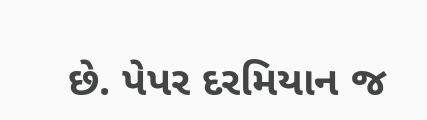છે. પેપર દરમિયાન જ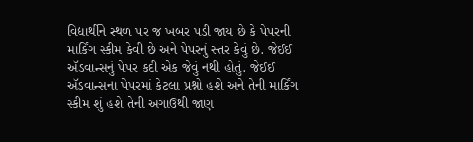વિદ્યાર્થીને સ્થળ પર જ ખબર પડી જાય છે કે પેપરની માર્કિંગ સ્કીમ કેવી છે અને પેપરનું સ્તર કેવું છે. જેઈઈ ઍડવાન્સનું પેપર કદી એક જેવું નથી હોતું. જેઈઈ ઍડવાન્સના પેપરમાં કેટલા પ્રશ્નો હશે અને તેની માર્કિંગ સ્કીમ શું હશે તેની અગાઉથી જાણ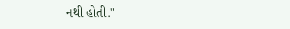નથી હોતી."